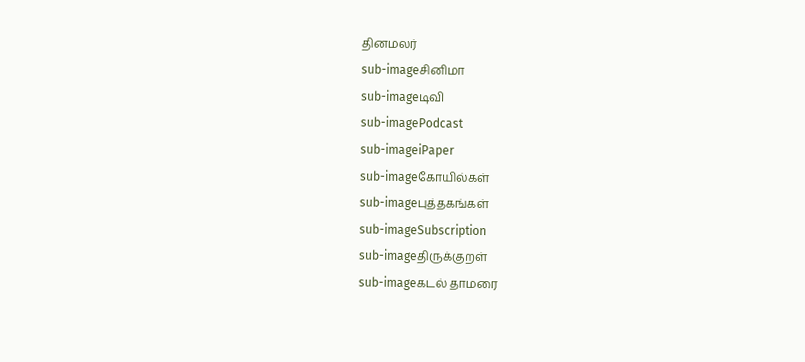தினமலர்
sub-imageசினிமா
sub-imageடிவி
sub-imagePodcast
sub-imageiPaper
sub-imageகோயில்கள்
sub-imageபுத்தகங்கள்
sub-imageSubscription
sub-imageதிருக்குறள்
sub-imageகடல் தாமரை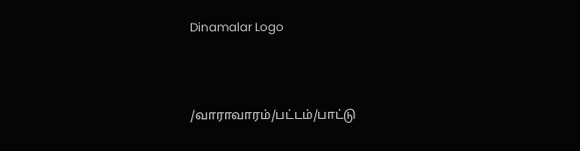Dinamalar Logo



/வாராவாரம்/பட்டம்/பாட்டு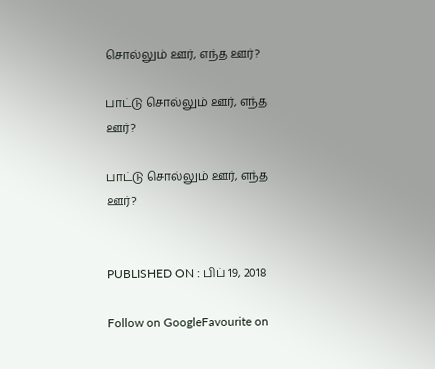சொல்லும் ஊர், எந்த ஊர்?

பாட்டு சொல்லும் ஊர், எந்த ஊர்?

பாட்டு சொல்லும் ஊர், எந்த ஊர்?


PUBLISHED ON : பிப் 19, 2018

Follow on GoogleFavourite on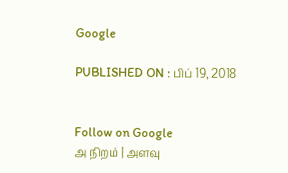Google

PUBLISHED ON : பிப் 19, 2018


Follow on Google
அ நிறம் | அளவு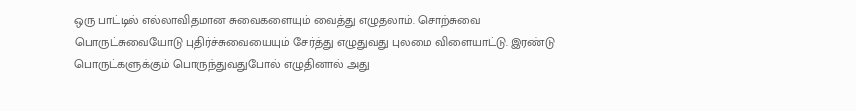ஒரு பாட்டில் எல்லாவிதமான சுவைகளையும் வைத்து எழுதலாம். சொற்சுவை பொருட்சுவையோடு புதிர்ச்சுவையையும் சேர்த்து எழுதுவது புலமை விளையாட்டு. இரண்டு பொருட்களுக்கும் பொருந்துவதுபோல் எழுதினால் அது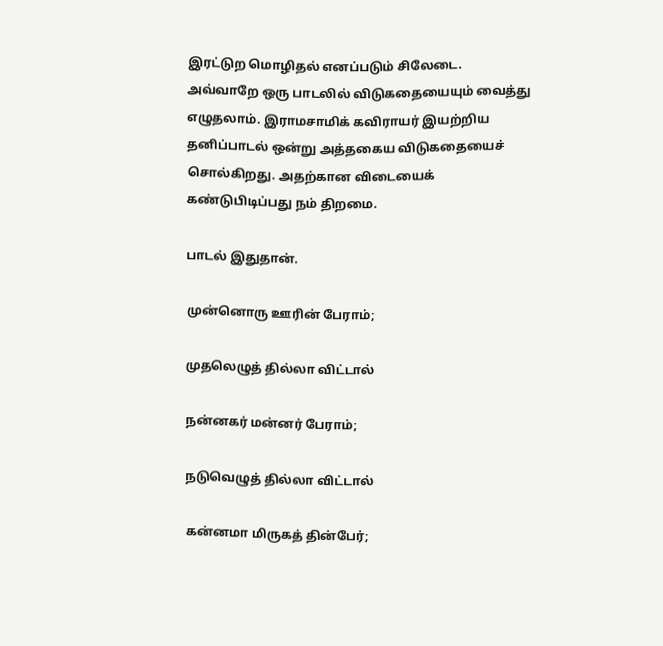இரட்டுற மொழிதல் எனப்படும் சிலேடை. அவ்வாறே ஒரு பாடலில் விடுகதையையும் வைத்து எழுதலாம். இராமசாமிக் கவிராயர் இயற்றிய தனிப்பாடல் ஒன்று அத்தகைய விடுகதையைச் சொல்கிறது. அதற்கான விடையைக் கண்டுபிடிப்பது நம் திறமை.

பாடல் இதுதான்.

முன்னொரு ஊரின் பேராம்;

முதலெழுத் தில்லா விட்டால்

நன்னகர் மன்னர் பேராம்;

நடுவெழுத் தில்லா விட்டால்

கன்னமா மிருகத் தின்பேர்;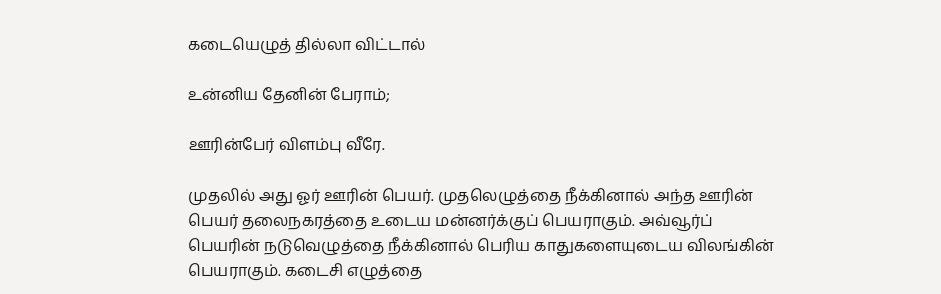கடையெழுத் தில்லா விட்டால்

உன்னிய தேனின் பேராம்;

ஊரின்பேர் விளம்பு வீரே.

முதலில் அது ஓர் ஊரின் பெயர். முதலெழுத்தை நீக்கினால் அந்த ஊரின் பெயர் தலைநகரத்தை உடைய மன்னர்க்குப் பெயராகும். அவ்வூர்ப் பெயரின் நடுவெழுத்தை நீக்கினால் பெரிய காதுகளையுடைய விலங்கின் பெயராகும். கடைசி எழுத்தை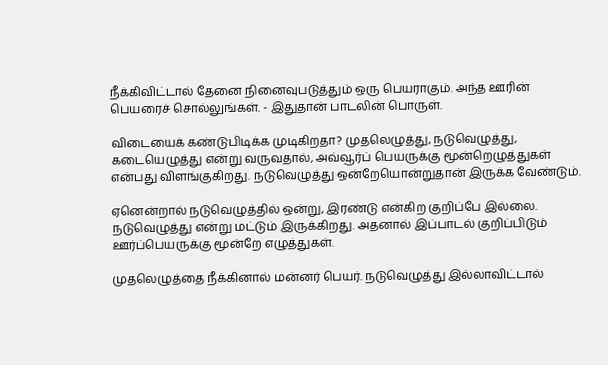நீக்கிவிட்டால் தேனை நினைவுபடுத்தும் ஒரு பெயராகும். அந்த ஊரின் பெயரைச் சொல்லுங்கள். - இதுதான் பாடலின் பொருள்.

விடையைக் கண்டுபிடிக்க முடிகிறதா? முதலெழுத்து, நடுவெழுத்து, கடையெழுத்து என்று வருவதால், அவ்வூர்ப் பெயருக்கு மூன்றெழுத்துகள் என்பது விளங்குகிறது. நடுவெழுத்து ஒன்றேயொன்றுதான் இருக்க வேண்டும்.

ஏனென்றால் நடுவெழுத்தில் ஒன்று, இரண்டு என்கிற குறிப்பே இல்லை. நடுவெழுத்து என்று மட்டும் இருக்கிறது. அதனால் இப்பாடல் குறிப்பிடும் ஊர்ப்பெயருக்கு மூன்றே எழுத்துகள்.

முதலெழுத்தை நீக்கினால் மன்னர் பெயர். நடுவெழுத்து இல்லாவிட்டால்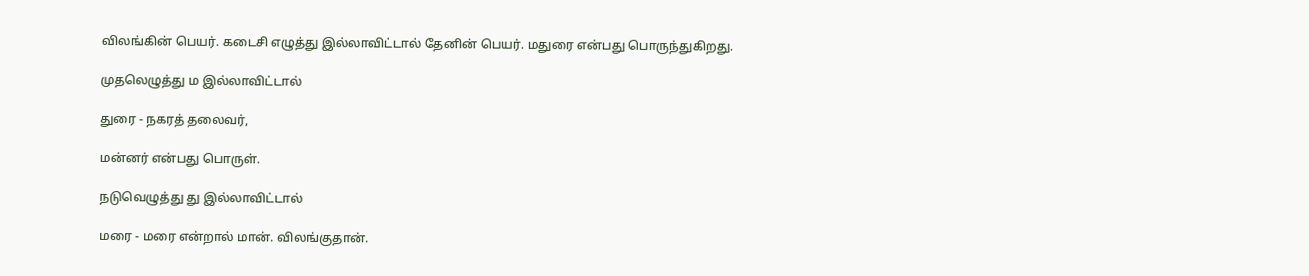விலங்கின் பெயர். கடைசி எழுத்து இல்லாவிட்டால் தேனின் பெயர். மதுரை என்பது பொருந்துகிறது.

முதலெழுத்து ம இல்லாவிட்டால்

துரை - நகரத் தலைவர்,

மன்னர் என்பது பொருள்.

நடுவெழுத்து து இல்லாவிட்டால்

மரை - மரை என்றால் மான். விலங்குதான்.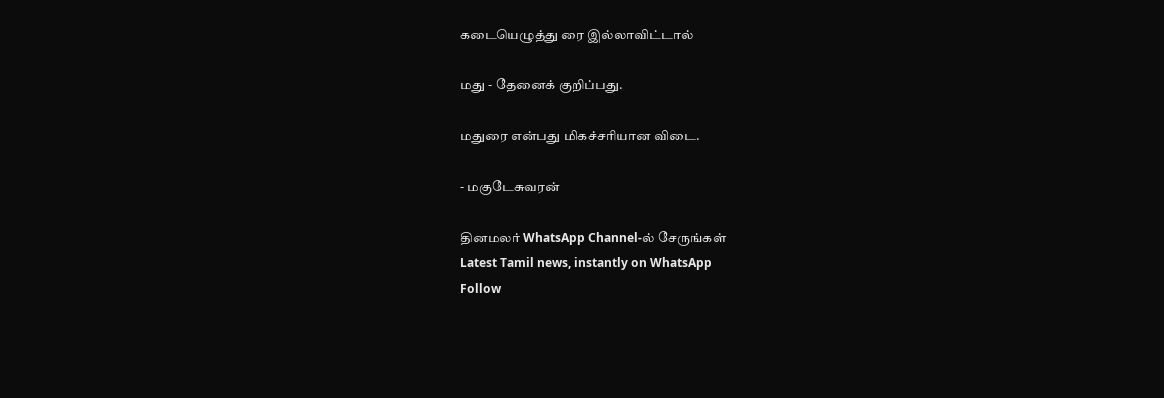கடையெழுத்து ரை இல்லாவிட்டால்

மது - தேனைக் குறிப்பது.

மதுரை என்பது மிகச்சரியான விடை.

- மகுடேசுவரன்

தினமலர் WhatsApp Channel-ல் சேருங்கள்
Latest Tamil news, instantly on WhatsApp
Follow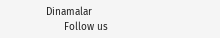Dinamalar
      Follow us